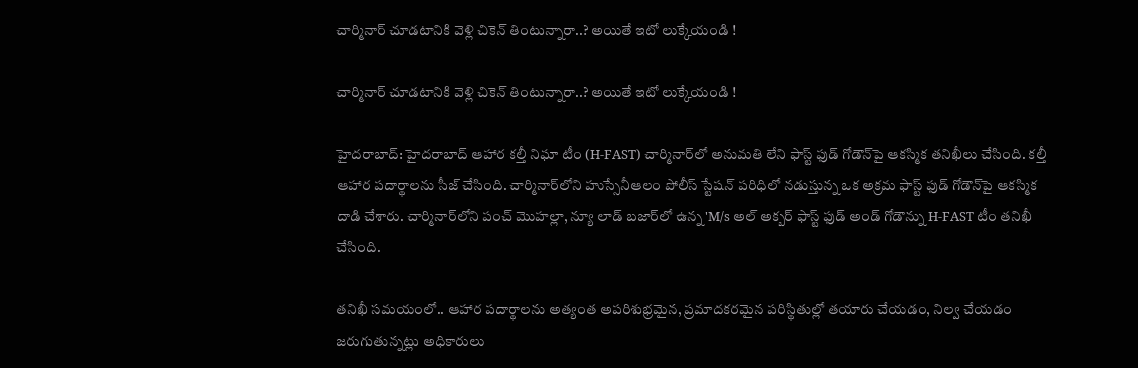చార్మినార్ చూడటానికి వెళ్లి చికెన్ తింటున్నారా..? అయితే ఇటో లుక్కేయండి !

చార్మినార్ చూడటానికి వెళ్లి చికెన్ తింటున్నారా..? అయితే ఇటో లుక్కేయండి !

హైదరాబాద్: హైదరాబాద్ ఆహార కల్తీ నిఘా టీం (H-FAST) చార్మినార్‌లో అనుమతి లేని ఫాస్ట్ ఫుడ్ గోడౌన్‌పై ఆకస్మిక తనిఖీలు చేసింది. కల్తీ ఆహార పదార్థాలను సీజ్ చేసింది. చార్మినార్‌లోని హుస్సేనీఆలం పోలీస్ స్టేషన్ పరిధిలో నడుస్తున్న ఒక అక్రమ ఫాస్ట్ ఫుడ్ గోడౌన్‌పై ఆకస్మిక దాడి చేశారు. చార్మినార్‌లోని పంచ్ మొహల్లా, న్యూ లాడ్ బజార్‌లో ఉన్న 'M/s అల్ అక్బర్ ఫాస్ట్ ఫుడ్ అండ్ గోడౌన్ను H-FAST టీం తనిఖీ చేసింది.

తనిఖీ సమయంలో.. ఆహార పదార్థాలను అత్యంత అపరిశుభ్రమైన, ప్రమాదకరమైన పరిస్థితుల్లో తయారు చేయడం, నిల్వ చేయడం జరుగుతున్నట్లు అధికారులు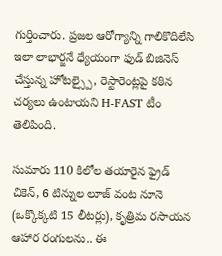గుర్తించారు. ప్రజల ఆరోగ్యాన్ని గాలికొదిలేసి ఇలా లాభార్జనే ధ్యేయంగా ఫుడ్ బిజినెస్ చేస్తున్న హోటల్స్పై, రెస్టారెంట్లపై కఠిన చర్యలు ఉంటాయని H-FAST టీం తెలిపింది.

సుమారు 110 కిలోల తయారైన ఫ్రైడ్ చికెన్, 6 టిన్నుల లూజ్ వంట నూనె (ఒక్కొక్కటి 15 లీటర్లు), కృత్రిమ రసాయన ఆహార రంగులను.. ఈ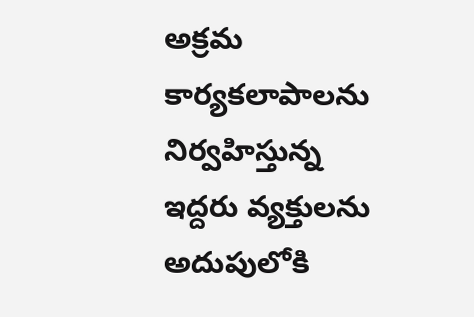అక్రమ కార్యకలాపాలను నిర్వహిస్తున్న ఇద్దరు వ్యక్తులను అదుపులోకి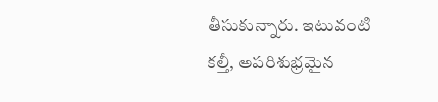తీసుకున్నారు. ఇటువంటి కల్తీ, అపరిశుభ్రమైన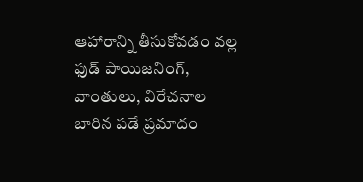ఆహారాన్ని తీసుకోవడం వల్ల ఫుడ్ పాయిజనింగ్, వాంతులు, విరేచనాల బారిన పడే ప్రమాదం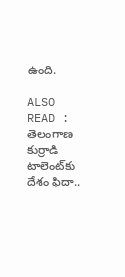ఉంది.

ALSO READ : తెలంగాణ కుర్రాడి టాలెంట్‌కు దేశం ఫిదా..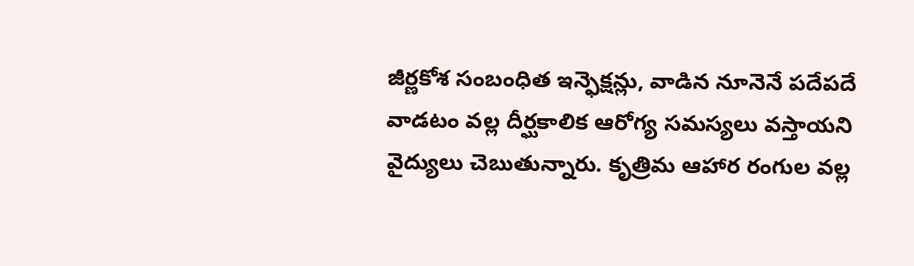జీర్ణకోశ సంబంధిత ఇన్ఫెక్షన్లు, వాడిన నూనెనే పదేపదే వాడటం వల్ల దీర్ఘకాలిక ఆరోగ్య సమస్యలు వస్తాయని వైద్యులు చెబుతున్నారు. కృత్రిమ ఆహార రంగుల వల్ల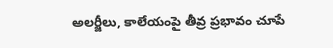అలర్జీలు, కాలేయంపై తీవ్ర ప్రభావం చూపే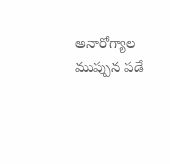అనారోగ్యాల ముప్పున పడే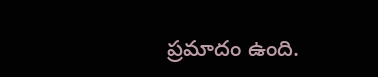ప్రమాదం ఉంది.